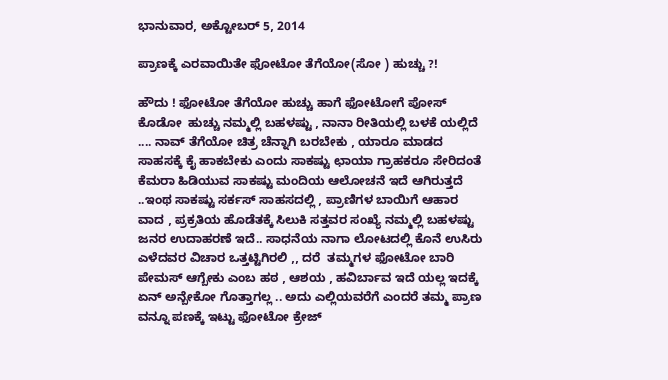ಭಾನುವಾರ, ಅಕ್ಟೋಬರ್ 5, 2014

ಪ್ರಾಣಕ್ಕೆ ಎರವಾಯಿತೇ ಫೋಟೋ ತೆಗೆಯೋ(ಸೋ ) ಹುಚ್ಚು ?!

ಹೌದು ! ಫೋಟೋ ತೆಗೆಯೋ ಹುಚ್ಚು ಹಾಗೆ ಫೋಟೋಗೆ ಪೋಸ್ ಕೊಡೋ  ಹುಚ್ಚು ನಮ್ಮಲ್ಲಿ ಬಹಳಷ್ಟು , ನಾನಾ ರೀತಿಯಲ್ಲಿ ಬಳಕೆ ಯಲ್ಲಿದೆ .... ನಾವ್ ತೆಗೆಯೋ ಚಿತ್ರ ಚೆನ್ನಾಗಿ ಬರಬೇಕು , ಯಾರೂ ಮಾಡದ ಸಾಹಸಕ್ಕೆ ಕೈ ಹಾಕಬೇಕು ಎಂದು ಸಾಕಷ್ಟು ಛಾಯಾ ಗ್ರಾಹಕರೂ ಸೇರಿದಂತೆ ಕೆಮರಾ ಹಿಡಿಯುವ ಸಾಕಷ್ಟು ಮಂದಿಯ ಆಲೋಚನೆ ಇದೆ ಆಗಿರುತ್ತದೆ ..ಇಂಥ ಸಾಕಷ್ಟು ಸರ್ಕಸ್ ಸಾಹಸದಲ್ಲಿ , ಪ್ರಾಣಿಗಳ ಬಾಯಿಗೆ ಆಹಾರ ವಾದ , ಪ್ರಕ್ರತಿಯ ಹೊಡೆತಕ್ಕೆ ಸಿಲುಕಿ ಸತ್ತವರ ಸಂಖ್ಯೆ ನಮ್ಮಲ್ಲಿ ಬಹಳಷ್ಟು ಜನರ ಉದಾಹರಣೆ ಇದೆ.. ಸಾಧನೆಯ ನಾಗಾ ಲೋಟದಲ್ಲಿ ಕೊನೆ ಉಸಿರು ಎಳೆದವರ ವಿಚಾರ ಒತ್ತಟ್ಟಿಗಿರಲಿ ,, ದರೆ  ತಮ್ಮಗಳ ಫೋಟೋ ಬಾರಿ ಪೇಮಸ್ ಆಗ್ಬೇಕು ಎಂಬ ಹಠ , ಆಶಯ , ಹವಿರ್ಬಾವ ಇದೆ ಯಲ್ಲ ಇದಕ್ಕೆ ಏನ್ ಅನ್ಬೇಕೋ ಗೊತ್ತಾಗಲ್ಲ .. ಅದು ಎಲ್ಲಿಯವರೆಗೆ ಎಂದರೆ ತಮ್ಮ ಪ್ರಾಣ ವನ್ನೂ ಪಣಕ್ಕೆ ಇಟ್ಟು ಫೋಟೋ ಕ್ರೇಜ್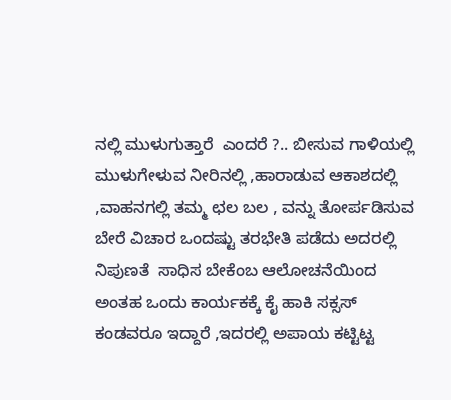ನಲ್ಲಿ ಮುಳುಗುತ್ತಾರೆ  ಎಂದರೆ ?.. ಬೀಸುವ ಗಾಳಿಯಲ್ಲಿ  ಮುಳುಗೇಳುವ ನೀರಿನಲ್ಲಿ ,ಹಾರಾಡುವ ಆಕಾಶದಲ್ಲಿ ,ವಾಹನಗಲ್ಲಿ ತಮ್ಮ ಛಲ ಬಲ , ವನ್ನು ತೋರ್ಪಡಿಸುವ ಬೇರೆ ವಿಚಾರ ಒಂದಷ್ಟು ತರಭೇತಿ ಪಡೆದು ಅದರಲ್ಲಿ ನಿಪುಣತೆ  ಸಾಧಿಸ ಬೇಕೆಂಬ ಆಲೋಚನೆಯಿಂದ ಅಂತಹ ಒಂದು ಕಾರ್ಯಕಕ್ಕೆ ಕೈ ಹಾಕಿ ಸಕ್ಸಸ್ ಕಂಡವರೂ ಇದ್ದಾರೆ ,ಇದರಲ್ಲಿ ಅಪಾಯ ಕಟ್ಟಿಟ್ಟ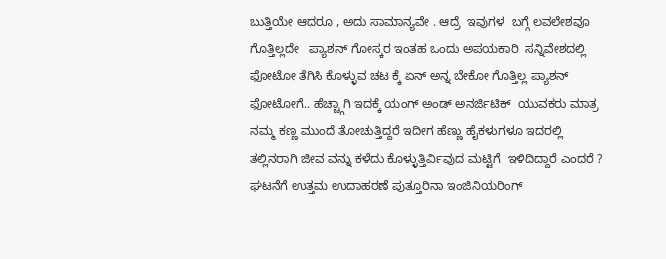ಬುತ್ತಿಯೇ ಆದರೂ , ಅದು ಸಾಮಾನ್ಯವೇ . ಆದ್ರೆ  ಇವುಗಳ  ಬಗ್ಗೆ ಲವಲೇಶವೂ ಗೊತ್ತಿಲ್ಲದೇ   ಪ್ಯಾಶನ್ ಗೋಸ್ಕರ ಇಂತಹ ಒಂದು ಅಪಯಕಾರಿ  ಸನ್ನಿವೇಶದಲ್ಲಿ ಫೋಟೋ ತೆಗಿಸಿ ಕೊಳ್ಳುವ ಚಟ ಕ್ಕೆ ಏನ್ ಅನ್ನ ಬೇಕೋ ಗೊತ್ತಿಲ್ಲ ಪ್ಯಾಶನ್ ಫೋಟೋಗೆ.. ಹೆಚ್ಚ್ಗಾಗಿ ಇದಕ್ಕೆ ಯಂಗ್ ಅಂಡ್ ಅನರ್ಜಿಟಿಕ್  ಯುವಕರು ಮಾತ್ರ ನಮ್ಮ ಕಣ್ಣ ಮುಂದೆ ತೋಚುತ್ತಿದ್ದರೆ ಇದೀಗ ಹೆಣ್ಣು ಹೈಕಳುಗಳೂ ಇದರಲ್ಲಿ ತಲ್ಲಿನರಾಗಿ ಜೀವ ವನ್ನು ಕಳೆದು ಕೊಳ್ಳುತ್ತಿರ್ವಿವುದ ಮಟ್ಟಿಗೆ  ಇಳಿದಿದ್ದಾರೆ ಎಂದರೆ ?  ಘಟನೆಗೆ ಉತ್ತಮ ಉದಾಹರಣೆ ಪುತ್ತೂರಿನಾ ಇಂಜಿನಿಯರಿಂಗ್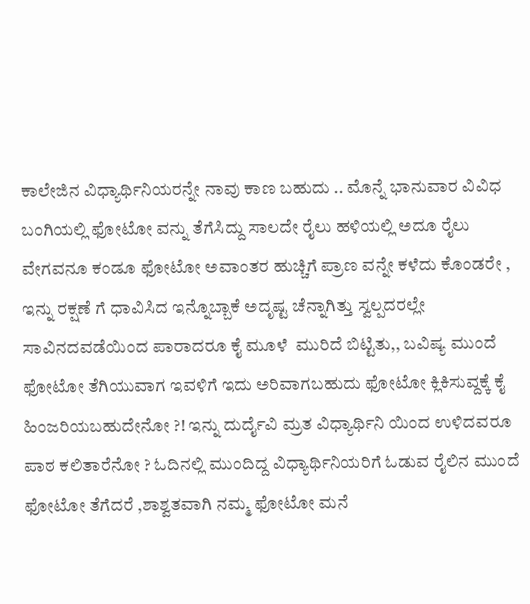ಕಾಲೇಜಿನ ವಿಧ್ಯಾರ್ಥಿನಿಯರನ್ನೇ ನಾವು ಕಾಣ ಬಹುದು .. ಮೊನ್ನೆ ಭಾನುವಾರ ವಿವಿಧ ಬಂಗಿಯಲ್ಲಿ ಫೋಟೋ ವನ್ನು ತೆಗೆಸಿದ್ದು ಸಾಲದೇ ರೈಲು ಹಳಿಯಲ್ಲಿ ಅದೂ ರೈಲು ವೇಗವನೂ ಕಂಡೂ ಫೋಟೋ ಅವಾಂತರ ಹುಚ್ಚಿಗೆ ಪ್ರಾಣ ವನ್ನೇ ಕಳೆದು ಕೊಂಡರೇ , ಇನ್ನು ರಕ್ಷಣೆ ಗೆ ಧಾವಿಸಿದ ಇನ್ನೊಬ್ಬಾಕೆ ಅದೃಷ್ಟ ಚೆನ್ನಾಗಿತ್ತು ಸ್ವಲ್ಪದರಲ್ಲೇ ಸಾವಿನದವಡೆಯಿಂದ ಪಾರಾದರೂ ಕೈ ಮೂಳೆ  ಮುರಿದೆ ಬಿಟ್ಟಿತು,, ಬವಿಷ್ಯ ಮುಂದೆ ಫೋಟೋ ತೆಗಿಯುವಾಗ ಇವಳಿಗೆ ಇದು ಅರಿವಾಗಬಹುದು ಫೋಟೋ ಕ್ಲಿಕಿಸುವ್ದಕ್ಕೆ ಕೈ ಹಿಂಜರಿಯಬಹುದೇನೋ ?! ಇನ್ನು ದುರ್ದೈವಿ ಮ್ರತ ವಿಧ್ಯಾರ್ಥಿನಿ ಯಿಂದ ಉಳಿದವರೂ ಪಾಠ ಕಲಿತಾರೆನೋ ? ಓದಿನಲ್ಲಿ ಮುಂದಿದ್ದ ವಿಧ್ಯಾರ್ಥಿನಿಯರಿಗೆ ಓಡುವ ರೈಲಿನ ಮುಂದೆ ಫೋಟೋ ತೆಗೆದರೆ ,ಶಾಶ್ವತವಾಗಿ ನಮ್ಮ ಫೋಟೋ ಮನೆ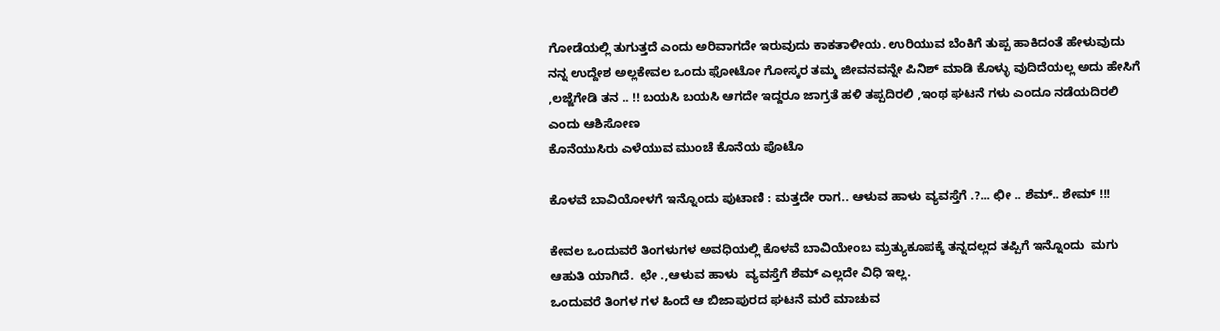ಗೋಡೆಯಲ್ಲಿ ತುಗುತ್ತದೆ ಎಂದು ಅರಿವಾಗದೇ ಇರುವುದು ಕಾಕತಾಳೀಯ. ಉರಿಯುವ ಬೆಂಕಿಗೆ ತುಪ್ಪ ಹಾಕಿದಂತೆ ಹೇಳುವುದು ನನ್ನ ಉದ್ದೇಶ ಅಲ್ಲಕೇವಲ ಒಂದು ಫೋಟೋ ಗೋಸ್ಕರ ತಮ್ಮ ಜೀವನವನ್ನೇ ಪಿನಿಶ್ ಮಾಡಿ ಕೊಳ್ಳು ವುದಿದೆಯಲ್ಲ ಅದು ಹೇಸಿಗೆ ,ಲಜ್ಜೆಗೇಡಿ ತನ .. !! ಬಯಸಿ ಬಯಸಿ ಆಗದೇ ಇದ್ದರೂ ಜಾಗ್ರತೆ ಹಳಿ ತಪ್ಪದಿರಲಿ ,ಇಂಥ ಘಟನೆ ಗಳು ಎಂದೂ ನಡೆಯದಿರಲಿ ಎಂದು ಆಶಿಸೋಣ
ಕೊನೆಯುಸಿರು ಎಳೆಯುವ ಮುಂಚೆ ಕೊನೆಯ ಪೊಟೊ

ಕೊಳವೆ ಬಾವಿಯೋಳಗೆ ಇನ್ನೊಂದು ಪುಟಾಣಿ : ಮತ್ತದೇ ರಾಗ.. ಆಳುವ ಹಾಳು ವ್ಯವಸ್ತೆಗೆ .?... ಛೀ .. ಶೆಮ್.. ಶೇಮ್ !!!

ಕೇವಲ ಒಂದುವರೆ ತಿಂಗಳುಗಳ ಅವಧಿಯಲ್ಲಿ ಕೊಳವೆ ಬಾವಿಯೇಂಬ ಮ್ರತ್ಯುಕೂಪಕ್ಕೆ ತನ್ನದಲ್ಲದ ತಪ್ಪಿಗೆ ಇನ್ನೊಂದು  ಮಗು ಆಹುತಿ ಯಾಗಿದೆ.  ಛೇ .,ಆಳುವ ಹಾಳು  ವ್ಯವಸ್ತೆಗೆ ಶೆಮ್ ಎಲ್ಲದೇ ವಿಧಿ ಇಲ್ಲ.
ಒಂದುವರೆ ತಿಂಗಳ ಗಳ ಹಿಂದೆ ಆ ಬಿಜಾಪುರದ ಘಟನೆ ಮರೆ ಮಾಚುವ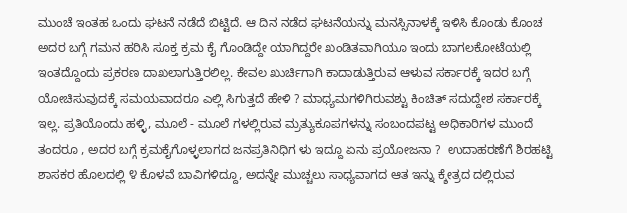ಮುಂಚೆ ಇಂತಹ ಒಂದು ಘಟನೆ ನಡೆದೆ ಬಿಟ್ಟಿದೆ. ಆ ದಿನ ನಡೆದ ಘಟನೆಯನ್ನು ಮನಸ್ಸಿನಾಳಕ್ಕೆ ಇಳಿಸಿ ಕೊಂಡು ಕೊಂಚ ಅದರ ಬಗ್ಗೆ ಗಮನ ಹರಿಸಿ ಸೂಕ್ತ ಕ್ರಮ ಕೈ ಗೊಂಡಿದ್ದೇ ಯಾಗಿದ್ದರೇ ಖಂಡಿತವಾಗಿಯೂ ಇಂದು ಬಾಗಲಕೋಟೆಯಲ್ಲಿ ಇಂತದ್ದೊಂದು ಪ್ರಕರಣ ದಾಖಲಾಗುತ್ತಿರಲಿಲ್ಲ. ಕೇವಲ ಖುರ್ಚಿಗಾಗಿ ಕಾದಾಡುತ್ತಿರುವ ಆಳುವ ಸರ್ಕಾರಕ್ಕೆ ಇದರ ಬಗ್ಗೆ ಯೋಚಿಸುವುದಕ್ಕೆ ಸಮಯವಾದರೂ ಎಲ್ಲಿ ಸಿಗುತ್ತದೆ ಹೇಳಿ ? ಮಾಧ್ಯಮಗಳಿಗಿರುವಶ್ಟು ಕಿಂಚಿತ್ ಸದುದ್ದೇಶ ಸರ್ಕಾರಕ್ಕೆ ಇಲ್ಲ. ಪ್ರತಿಯೊಂದು ಹಳ್ಳಿ, ಮೂಲೆ - ಮೂಲೆ ಗಳಲ್ಲಿರುವ ಮ್ರತ್ಯುಕೂಪಗಳನ್ನು ಸಂಬಂದಪಟ್ಟ ಅಧಿಕಾರಿಗಳ ಮುಂದೆ ತಂದರೂ , ಅದರ ಬಗ್ಗೆ ಕ್ರಮಕೈಗೊಳ್ಳಲಾಗದ ಜನಪ್ರತಿನಿಧಿಗ ಳು ಇದ್ದೂ ಏನು ಪ್ರಯೋಜನಾ ?  ಉದಾಹರಣೆಗೆ ಶಿರಹಟ್ಟಿ ಶಾಸಕರ ಹೊಲದಲ್ಲಿ ೪ ಕೊಳವೆ ಬಾವಿಗಳಿದ್ದೂ, ಅದನ್ನೇ ಮುಚ್ಚಲು ಸಾಧ್ಯವಾಗದ ಆತ ಇನ್ನು ಕ್ಶೇತ್ರದ ದಲ್ಲಿರುವ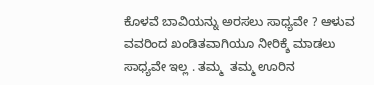ಕೊಳವೆ ಬಾವಿಯನ್ನು ಅರಸಲು ಸಾಧ್ಯವೇ ? ಆಳುವ ವವರಿಂದ ಖಂಡಿತವಾಗಿಯೂ ನೀರಿಕ್ಶೆ ಮಾಡಲು  ಸಾಧ್ಯವೇ ಇಲ್ಲ . ತಮ್ಮ  ತಮ್ಮ ಊರಿನ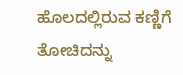ಹೊಲದಲ್ಲಿರುವ ಕಣ್ಣಿಗೆ ತೋಚಿದನ್ನು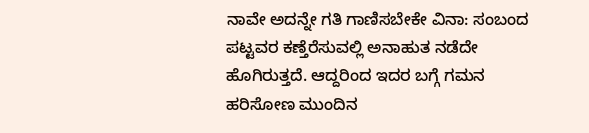ನಾವೇ ಅದನ್ನೇ ಗತಿ ಗಾಣಿಸಬೇಕೇ ವಿನಾ: ಸಂಬಂದ ಪಟ್ಟವರ ಕಣ್ತೆರೆಸುವಲ್ಲಿ ಅನಾಹುತ ನಡೆದೇ ಹೊಗಿರುತ್ತದೆ. ಆದ್ದರಿಂದ ಇದರ ಬಗ್ಗೆ ಗಮನ ಹರಿಸೋಣ ಮುಂದಿನ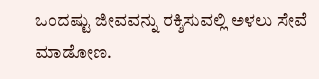ಒಂದಷ್ಟು ಜೀವವನ್ನು ರಕ್ಶಿಸುವಲ್ಲಿ ಅಳಲು ಸೇವೆ ಮಾಡೋಣ.